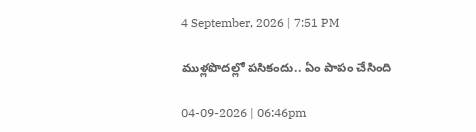4 September, 2026 | 7:51 PM

ముళ్లపొదల్లో పసికందు.. ఏం పాపం చేసింది

04-09-2026 | 06:46pm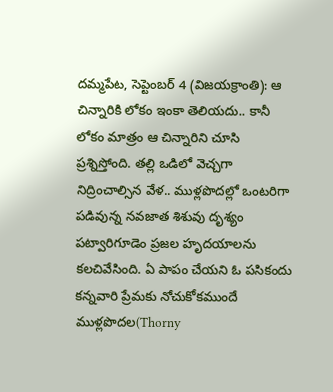దమ్మపేట, సెప్టెంబర్ 4 (విజయక్రాంతి): ఆ చిన్నారికి లోకం ఇంకా తెలియదు.. కానీ లోకం మాత్రం ఆ చిన్నారిని చూసి ప్రశ్నిస్తోంది. తల్లి ఒడిలో వెచ్చగా నిద్రించాల్సిన వేళ.. ముళ్లపొదల్లో ఒంటరిగా పడివున్న నవజాత శిశువు దృశ్యం పట్వారిగూడెం ప్రజల హృదయాలను కలచివేసింది. ఏ పాపం చేయని ఓ పసికందు కన్నవారి ప్రేమకు నోచుకోకముందే ముళ్లపొదల(Thorny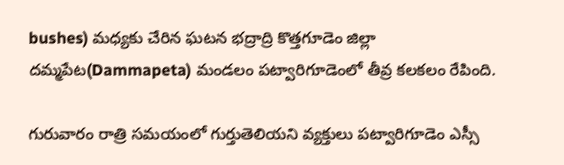bushes) మధ్యకు చేరిన ఘటన భద్రాద్రి కొత్తగూడెం జిల్లా దమ్మపేట(Dammapeta) మండలం పట్వారిగూడెంలో తీవ్ర కలకలం రేపింది.

గురువారం రాత్రి సమయంలో గుర్తుతెలియని వ్యక్తులు పట్వారిగూడెం ఎస్సీ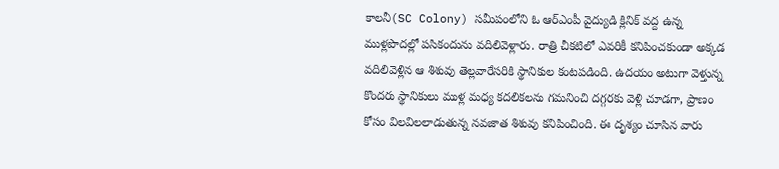కాలనీ(SC Colony) సమీపంలోని ఓ ఆర్ఎంపీ వైద్యుడి క్లినిక్ వద్ద ఉన్న ముళ్లపొదల్లో పసికందును వదిలివెళ్లారు. రాత్రి చీకటిలో ఎవరికీ కనిపించకుండా అక్కడ వదిలివెళ్లిన ఆ శిశువు తెల్లవారేసరికి స్థానికుల కంటపడింది. ఉదయం అటుగా వెళ్తున్న కొందరు స్థానికులు ముళ్ల మధ్య కదలికలను గమనించి దగ్గరకు వెళ్లి చూడగా, ప్రాణం కోసం విలవిలలాడుతున్న నవజాత శిశువు కనిపించింది. ఈ దృశ్యం చూసిన వారు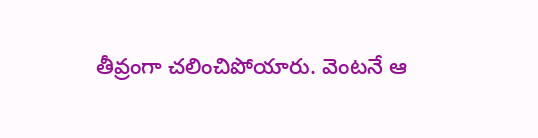తీవ్రంగా చలించిపోయారు. వెంటనే ఆ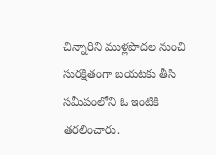చిన్నారిని ముళ్లపొదల నుంచి సురక్షితంగా బయటకు తీసి సమీపంలోని ఓ ఇంటికి తరలించారు.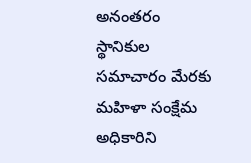అనంతరం స్థానికుల సమాచారం మేరకు మహిళా సంక్షేమ అధికారిని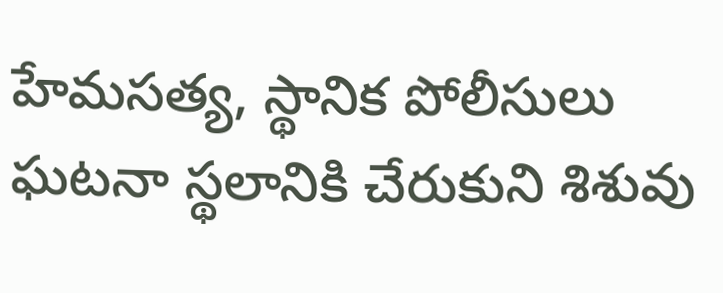హేమసత్య, స్థానిక పోలీసులు ఘటనా స్థలానికి చేరుకుని శిశువు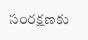సంరక్షణకు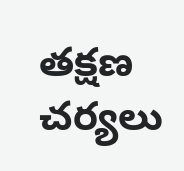తక్షణ చర్యలు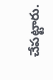చేపట్టారు.